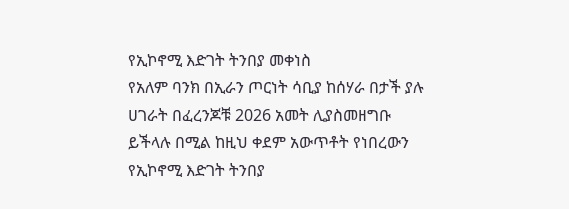የኢኮኖሚ እድገት ትንበያ መቀነስ
የአለም ባንክ በኢራን ጦርነት ሳቢያ ከሰሃራ በታች ያሉ ሀገራት በፈረንጆቹ 2026 አመት ሊያስመዘግቡ ይችላሉ በሚል ከዚህ ቀደም አውጥቶት የነበረውን የኢኮኖሚ እድገት ትንበያ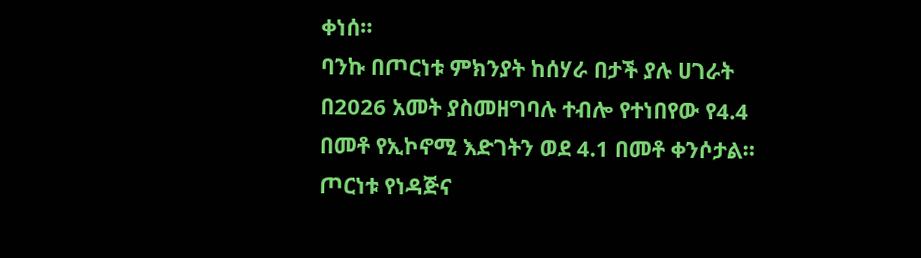ቀነሰ።
ባንኩ በጦርነቱ ምክንያት ከሰሃራ በታች ያሉ ሀገራት በ2026 አመት ያስመዘግባሉ ተብሎ የተነበየው የ4.4 በመቶ የኢኮኖሚ እድገትን ወደ 4.1 በመቶ ቀንሶታል።
ጦርነቱ የነዳጅና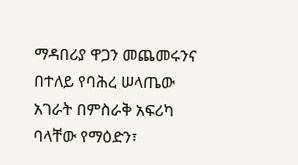ማዳበሪያ ዋጋን መጨመሩንና በተለይ የባሕረ ሠላጤው አገራት በምስራቅ አፍሪካ ባላቸው የማዕድን፣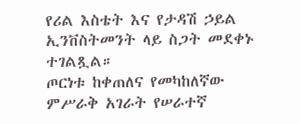የሪል እስቴት እና የታዳሽ ኃይል ኢንቨስትመንት ላይ ስጋት መደቀኑ ተገልጿል።
ጦርነቱ ከቀጠለና የመካከለኛው ምሥራቅ አገራት የሠራተኛ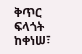ቅጥር ፍላጎት ከቀነሠ፣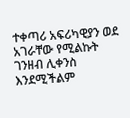ተቀጣሪ አፍሪካዊያን ወደ አገራቸው የሚልኩት ገንዘብ ሊቀንስ እንደሚችልም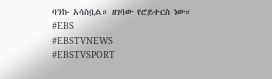ባንኩ አሳስቧል። ዘገባው የሮይተርስ ነው።
#EBS
#EBSTVNEWS
#EBSTVSPORT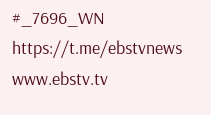#_7696_WN
https://t.me/ebstvnews
www.ebstv.tv